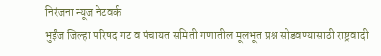निरंजना न्यूज नेटवर्क
भुईंज जिल्हा परिषद गट व पंचायत समिती गणातील मूलभूत प्रश्न सोडवण्यासाठी राष्ट्रवादी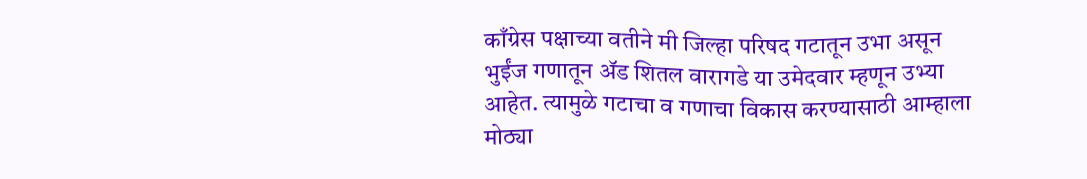काँग्रेस पक्षाच्या वतीने मी जिल्हा परिषद गटातून उभा असून भुईंज गणातून ॲड शितल वारागडे या उमेदवार म्हणून उभ्या आहेत. त्यामुळे गटाचा व गणाचा विकास करण्यासाठी आम्हाला मोठ्या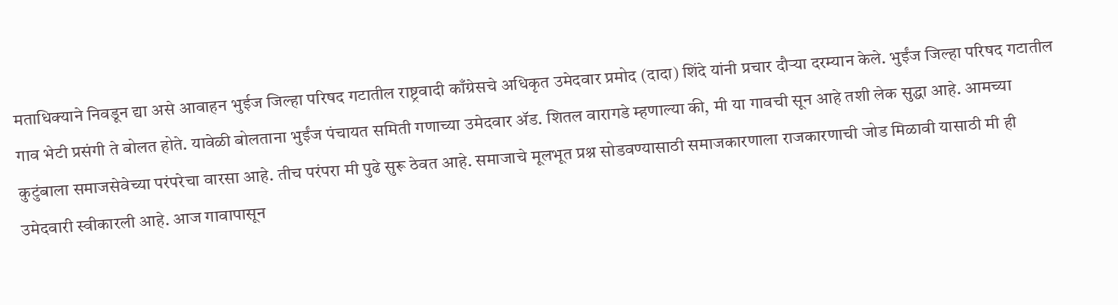मताधिक्याने निवडून द्या असे आवाहन भुईज जिल्हा परिषद गटातील राष्ट्रवादी काँग्रेसचे अधिकृत उमेदवार प्रमोद (दादा) शिंदे यांनी प्रचार दौऱ्या दरम्यान केले. भुईंज जिल्हा परिषद गटातील गाव भेटी प्रसंगी ते बोलत होते. यावेळी बोलताना भुईंज पंचायत समिती गणाच्या उमेदवार ॲड. शितल वारागडे म्हणाल्या की, मी या गावची सून आहे तशी लेक सुद्धा आहे. आमच्या कुटुंबाला समाजसेवेच्या परंपरेचा वारसा आहे. तीच परंपरा मी पुढे सुरू ठेवत आहे. समाजाचे मूलभूत प्रश्न सोडवण्यासाठी समाजकारणाला राजकारणाची जोड मिळावी यासाठी मी ही उमेदवारी स्वीकारली आहे. आज गावापासून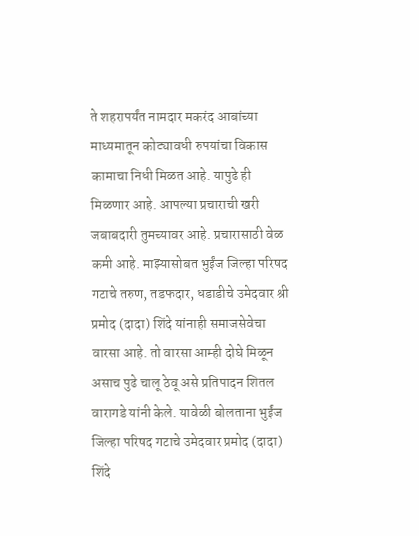ते शहरापर्यंत नामदार मकरंद आबांच्या माध्यमातून कोट्यावधी रुपयांचा विकास कामाचा निधी मिळत आहे. यापुढे ही मिळणार आहे. आपल्या प्रचाराची खरी जबाबदारी तुमच्यावर आहे. प्रचारासाठी वेळ कमी आहे. माझ्यासोबत भुईंज जिल्हा परिषद गटाचे तरुण, तडफदार, धडाडीचे उमेदवार श्री प्रमोद (दादा) शिंदे यांनाही समाजसेवेचा वारसा आहे. तो वारसा आम्ही दोघे मिळून असाच पुढे चालू ठेवू असे प्रतिपादन शितल वारागडे यांनी केले. यावेळी बोलताना भुईंज जिल्हा परिषद गटाचे उमेदवार प्रमोद (दादा) शिंदे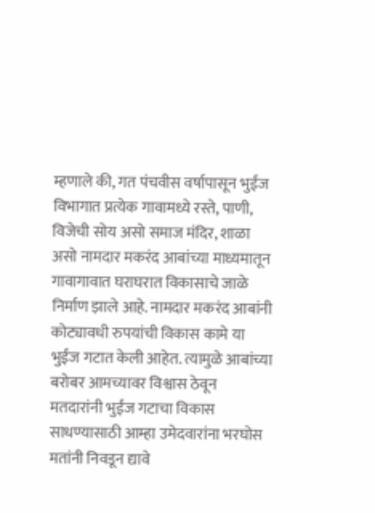म्हणाले की, गत पंचवीस वर्षापासून भुईंज विभागात प्रत्येक गावामध्ये रस्ते, पाणी, विजेची सोय असो समाज मंदिर, शाळा असो नामदार मकरंद आबांच्या माध्यमातून गावागावात घराघरात विकासाचे जाळे निर्माण झाले आहे. नामदार मकरंद आबांनी कोट्यावधी रुपयांची विकास कामे या भुईंज गटात केली आहेत. त्यामुळे आबांच्या बरोबर आमच्यावर विश्वास ठेवून मतदारांनी भुईंज गटाचा विकास साधण्यासाठी आम्हा उमेदवारांना भरघोस मतांनी निवडून द्यावे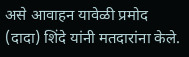असे आवाहन यावेळी प्रमोद (दादा) शिंदे यांनी मतदारांना केले.